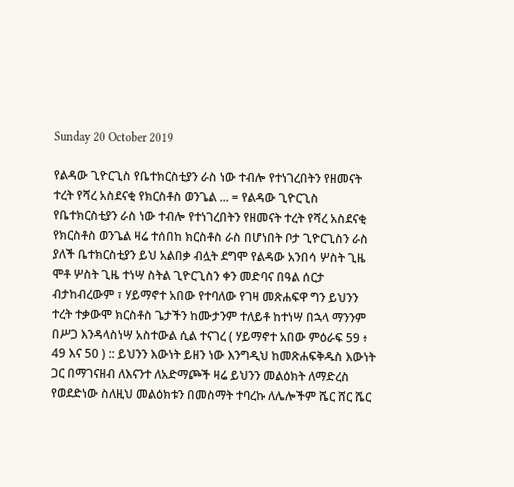Sunday 20 October 2019

የልዳው ጊዮርጊስ የቤተክርስቲያን ራስ ነው ተብሎ የተነገረበትን የዘመናት ተረት የሻረ አስደናቂ የክርስቶስ ወንጌል ... = የልዳው ጊዮርጊስ የቤተክርስቲያን ራስ ነው ተብሎ የተነገረበትን የዘመናት ተረት የሻረ አስደናቂ የክርስቶስ ወንጌል ዛሬ ተሰበከ ክርስቶስ ራስ በሆነበት ቦታ ጊዮርጊስን ራስ ያለች ቤተክርስቲያን ይህ አልበቃ ብሏት ደግሞ የልዳው አንበሳ ሦስት ጊዜ ሞቶ ሦስት ጊዜ ተነሣ ስትል ጊዮርጊስን ቀን መድባና በዓል ሰርታ ብታከብረውም ፣ ሃይማኖተ አበው የተባለው የገዛ መጽሐፍዋ ግን ይህንን ተረት ተቃውሞ ክርስቶስ ጌታችን ከሙታንም ተለይቶ ከተነሣ በኋላ ማንንም በሥጋ እንዳላስነሣ አስተውል ሲል ተናገረ ( ሃይማኖተ አበው ምዕራፍ 59 ፥ 49 እና 50 ) :: ይህንን እውነት ይዘን ነው እንግዲህ ከመጽሐፍቅዱስ እውነት ጋር በማገናዘብ ለእናንተ ለአድማጮች ዛሬ ይህንን መልዕክት ለማድረስ የወደድነው ስለዚህ መልዕክቱን በመስማት ተባረኩ ለሌሎችም ሼር ሸር ሼር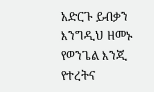አድርጉ ይብቃን እንግዲህ ዘመኑ የወንጌል እንጂ የተረትና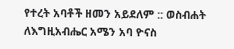የተረት አባቶች ዘመን አይደለም :: ወስብሐት ለእግዚአብሔር አሜን አባ ዮናስ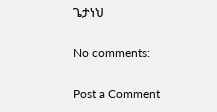ጌታነህ

No comments:

Post a Comment